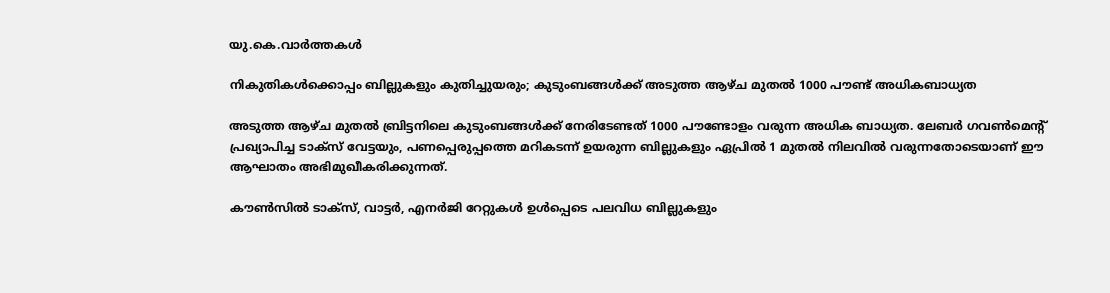യു.കെ.വാര്‍ത്തകള്‍

നികുതികള്‍ക്കൊപ്പം ബില്ലുകളും കുതിച്ചുയരും; കുടുംബങ്ങള്‍ക്ക് അടുത്ത ആഴ്ച മുതല്‍ 1000 പൗണ്ട് അധികബാധ്യത

അടുത്ത ആഴ്ച മുതല്‍ ബ്രിട്ടനിലെ കുടുംബങ്ങള്‍ക്ക് നേരിടേണ്ടത് 1000 പൗണ്ടോളം വരുന്ന അധിക ബാധ്യത. ലേബര്‍ ഗവണ്‍മെന്റ് പ്രഖ്യാപിച്ച ടാക്‌സ് വേട്ടയും, പണപ്പെരുപ്പത്തെ മറികടന്ന് ഉയരുന്ന ബില്ലുകളും ഏപ്രില്‍ 1 മുതല്‍ നിലവില്‍ വരുന്നതോടെയാണ് ഈ ആഘാതം അഭിമുഖീകരിക്കുന്നത്.

കൗണ്‍സില്‍ ടാക്‌സ്, വാട്ടര്‍, എനര്‍ജി റേറ്റുകള്‍ ഉള്‍പ്പെടെ പലവിധ ബില്ലുകളും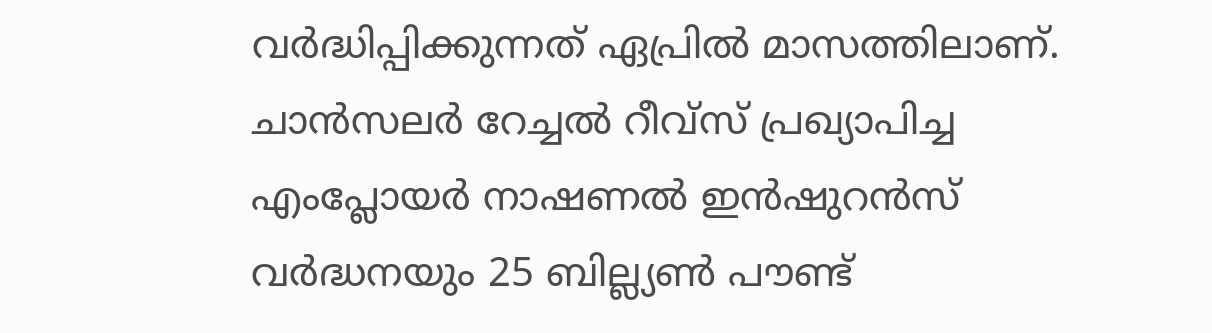വര്‍ദ്ധിപ്പിക്കുന്നത് ഏപ്രില്‍ മാസത്തിലാണ്. ചാന്‍സലര്‍ റേച്ചല്‍ റീവ്‌സ് പ്രഖ്യാപിച്ച എംപ്ലോയര്‍ നാഷണല്‍ ഇന്‍ഷുറന്‍സ് വര്‍ദ്ധനയും 25 ബില്ല്യണ്‍ പൗണ്ട്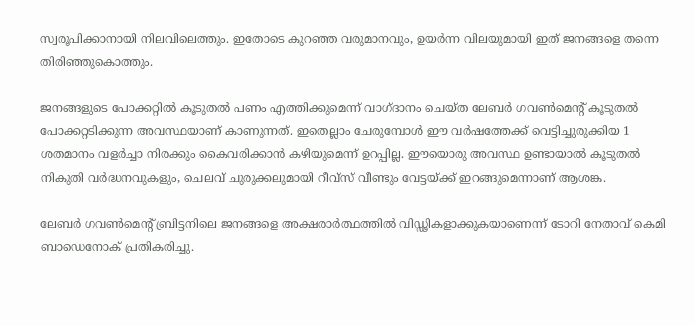സ്വരൂപിക്കാനായി നിലവിലെത്തും. ഇതോടെ കുറഞ്ഞ വരുമാനവും, ഉയര്‍ന്ന വിലയുമായി ഇത് ജനങ്ങളെ തന്നെ തിരിഞ്ഞുകൊത്തും.

ജനങ്ങളുടെ പോക്കറ്റില്‍ കൂടുതല്‍ പണം എത്തിക്കുമെന്ന് വാഗ്ദാനം ചെയ്ത ലേബര്‍ ഗവണ്‍മെന്റ് കൂടുതല്‍ പോക്കറ്റടിക്കുന്ന അവസ്ഥയാണ് കാണുന്നത്. ഇതെല്ലാം ചേരുമ്പോള്‍ ഈ വര്‍ഷത്തേക്ക് വെട്ടിച്ചുരുക്കിയ 1 ശതമാനം വളര്‍ച്ചാ നിരക്കും കൈവരിക്കാന്‍ കഴിയുമെന്ന് ഉറപ്പില്ല. ഈയൊരു അവസ്ഥ ഉണ്ടായാല്‍ കൂടുതല്‍ നികുതി വര്‍ദ്ധനവുകളും, ചെലവ് ചുരുക്കലുമായി റീവ്‌സ് വീണ്ടും വേട്ടയ്ക്ക് ഇറങ്ങുമെന്നാണ് ആശങ്ക.

ലേബര്‍ ഗവണ്‍മെന്റ് ബ്രിട്ടനിലെ ജനങ്ങളെ അക്ഷരാര്‍ത്ഥത്തില്‍ വിഡ്ഢികളാക്കുകയാണെന്ന് ടോറി നേതാവ് കെമി ബാഡെനോക് പ്രതികരിച്ചു.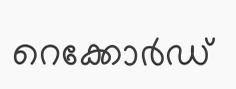റെക്കോര്‍ഡ്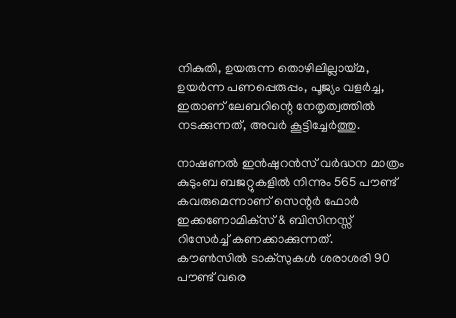നികുതി, ഉയരുന്ന തൊഴിലില്ലായ്മ, ഉയര്‍ന്ന പണപ്പെരുപ്പം, പൂജ്യം വളര്‍ച്ച, ഇതാണ് ലേബറിന്റെ നേതൃത്വത്തില്‍ നടക്കുന്നത്, അവര്‍ കൂട്ടിച്ചേര്‍ത്തു.

നാഷണല്‍ ഇന്‍ഷുറന്‍സ് വര്‍ദ്ധന മാത്രം കുടുംബ ബജറ്റുകളില്‍ നിന്നും 565 പൗണ്ട് കവരുമെന്നാണ് സെന്റര്‍ ഫോര്‍ ഇക്കണോമിക്‌സ് & ബിസിനസ്സ് റിസേര്‍ച്ച് കണക്കാക്കുന്നത്. കൗണ്‍സില്‍ ടാക്‌സുകള്‍ ശരാശരി 90 പൗണ്ട് വരെ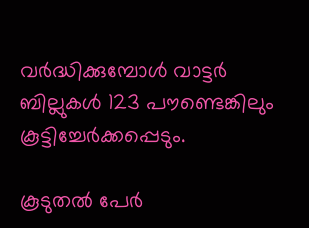വര്‍ദ്ധിക്കുമ്പോള്‍ വാട്ടര്‍ ബില്ലുകള്‍ 123 പൗണ്ടെങ്കിലും കൂട്ടിച്ചേര്‍ക്കപ്പെടും.

കൂടുതല്‍ പേര്‍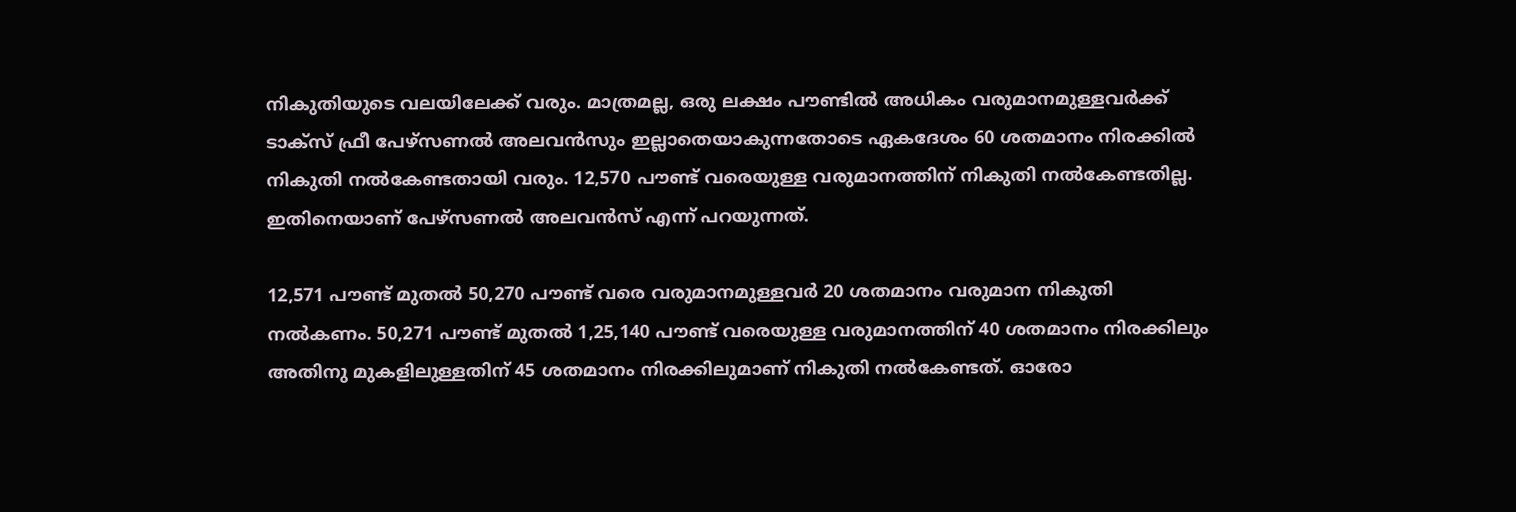നികുതിയുടെ വലയിലേക്ക് വരും. മാത്രമല്ല, ഒരു ലക്ഷം പൗണ്ടില്‍ അധികം വരുമാനമുള്ളവര്‍ക്ക് ടാക്സ് ഫ്രീ പേഴ്സണല്‍ അലവന്‍സും ഇല്ലാതെയാകുന്നതോടെ ഏകദേശം 60 ശതമാനം നിരക്കില്‍ നികുതി നല്‍കേണ്ടതായി വരും. 12,570 പൗണ്ട് വരെയുള്ള വരുമാനത്തിന് നികുതി നല്‍കേണ്ടതില്ല. ഇതിനെയാണ് പേഴ്സണല്‍ അലവന്‍സ് എന്ന് പറയുന്നത്.

12,571 പൗണ്ട് മുതല്‍ 50,270 പൗണ്ട് വരെ വരുമാനമുള്ളവര്‍ 20 ശതമാനം വരുമാന നികുതി നല്‍കണം. 50,271 പൗണ്ട് മുതല്‍ 1,25,140 പൗണ്ട് വരെയുള്ള വരുമാനത്തിന് 40 ശതമാനം നിരക്കിലും അതിനു മുകളിലുള്ളതിന് 45 ശതമാനം നിരക്കിലുമാണ് നികുതി നല്‍കേണ്ടത്. ഓരോ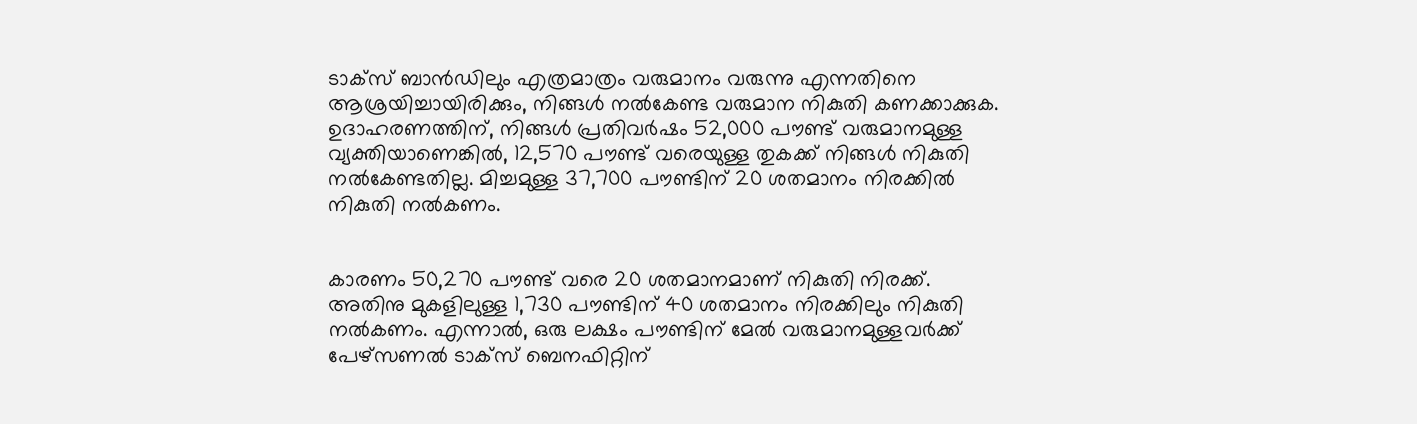ടാക്സ് ബാന്‍ഡിലും എത്രമാത്രം വരുമാനം വരുന്നു എന്നതിനെ ആശ്രയിച്ചായിരിക്കും, നിങ്ങള്‍ നല്‍കേണ്ട വരുമാന നികുതി കണക്കാക്കുക. ഉദാഹരണത്തിന്, നിങ്ങള്‍ പ്രതിവര്‍ഷം 52,000 പൗണ്ട് വരുമാനമുള്ള വ്യക്തിയാണെങ്കില്‍, 12,570 പൗണ്ട് വരെയുള്ള തുകക്ക് നിങ്ങള്‍ നികുതി നല്‍കേണ്ടതില്ല. മിച്ചമുള്ള 37,700 പൗണ്ടിന് 20 ശതമാനം നിരക്കില്‍ നികുതി നല്‍കണം.


കാരണം 50,270 പൗണ്ട് വരെ 20 ശതമാനമാണ് നികുതി നിരക്ക്. അതിനു മുകളിലുള്ള 1,730 പൗണ്ടിന് 40 ശതമാനം നിരക്കിലും നികുതി നല്‍കണം. എന്നാല്‍, ഒരു ലക്ഷം പൗണ്ടിന് മേല്‍ വരുമാനമുള്ളവര്‍ക്ക് പേഴ്സണല്‍ ടാക്സ് ബെനഫിറ്റിന്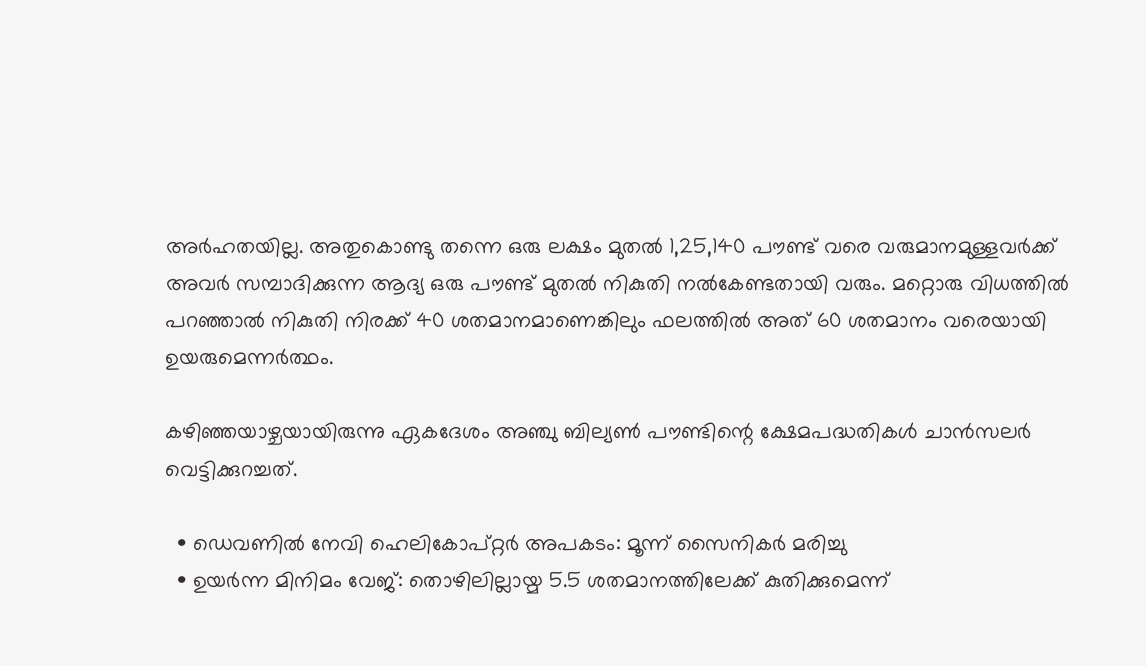അര്‍ഹതയില്ല. അതുകൊണ്ടു തന്നെ ഒരു ലക്ഷം മുതല്‍ 1,25,140 പൗണ്ട് വരെ വരുമാനമുള്ളവര്‍ക്ക് അവര്‍ സമ്പാദിക്കുന്ന ആദ്യ ഒരു പൗണ്ട് മുതല്‍ നികുതി നല്‍കേണ്ടതായി വരും. മറ്റൊരു വിധത്തില്‍ പറഞ്ഞാല്‍ നികുതി നിരക്ക് 40 ശതമാനമാണെങ്കിലും ഫലത്തില്‍ അത് 60 ശതമാനം വരെയായി ഉയരുമെന്നര്‍ത്ഥം.

കഴിഞ്ഞയാഴ്ചയായിരുന്നു ഏകദേശം അഞ്ചു ബില്യണ്‍ പൗണ്ടിന്റെ ക്ഷേമപദ്ധതികള്‍ ചാന്‍സലര്‍ വെട്ടിക്കുറച്ചത്.

  • ഡെവണില്‍ നേവി ഹെലികോപ്റ്റര്‍ അപകടം: മൂന്ന് സൈനികര്‍ മരിച്ചു
  • ഉയര്‍ന്ന മിനിമം വേജ്: തൊഴിലില്ലായ്മ 5.5 ശതമാനത്തിലേക്ക് കുതിക്കുമെന്ന്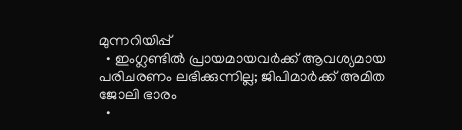മുന്നറിയിപ്പ്
  • ഇംഗ്ലണ്ടില്‍ പ്രായമായവര്‍ക്ക് ആവശ്യമായ പരിചരണം ലഭിക്കുന്നില്ല; ജിപിമാര്‍ക്ക് അമിത ജോലി ഭാരം
  •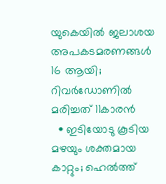യുകെയില്‍ ജലാശയ അപകടമരണങ്ങള്‍ 16 ആയി; റിവര്‍ഡോണില്‍ മരിച്ചത് 11കാരന്‍
  • ഇടിയോടു കൂടിയ മഴയും ശക്തമായ കാറ്റും; ഹെല്‍ത്ത്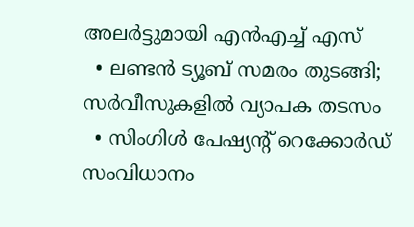അലര്‍ട്ടുമായി എന്‍എച്ച് എസ്
  • ലണ്ടന്‍ ട്യൂബ് സമരം തുടങ്ങി; സര്‍വീസുകളില്‍ വ്യാപക തടസം
  • സിംഗിള്‍ പേഷ്യന്റ് റെക്കോര്‍ഡ് സംവിധാനം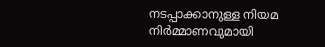നടപ്പാക്കാനുള്ള നിയമ നിര്‍മ്മാണവുമായി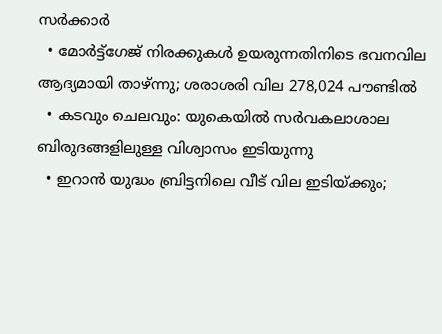സര്‍ക്കാര്‍
  • മോര്‍ട്ട്‌ഗേജ് നിരക്കുകള്‍ ഉയരുന്നതിനിടെ ഭവനവില ആദ്യമായി താഴ്ന്നു; ശരാശരി വില 278,024 പൗണ്ടില്‍
  • കടവും ചെലവും: യുകെയില്‍ സര്‍വകലാശാല ബിരുദങ്ങളിലുള്ള വിശ്വാസം ഇടിയുന്നു
  • ഇറാന്‍ യുദ്ധം ബ്രിട്ടനിലെ വീട് വില ഇടിയ്ക്കും;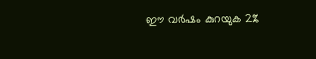ഈ വര്‍ഷം കുറയുക 2%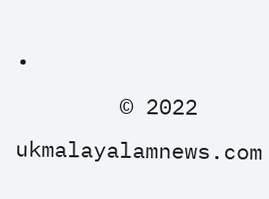•
        © 2022 ukmalayalamnews.com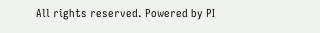All rights reserved. Powered by PI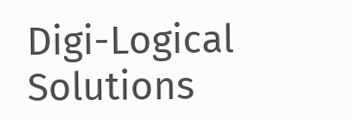Digi-Logical Solutions